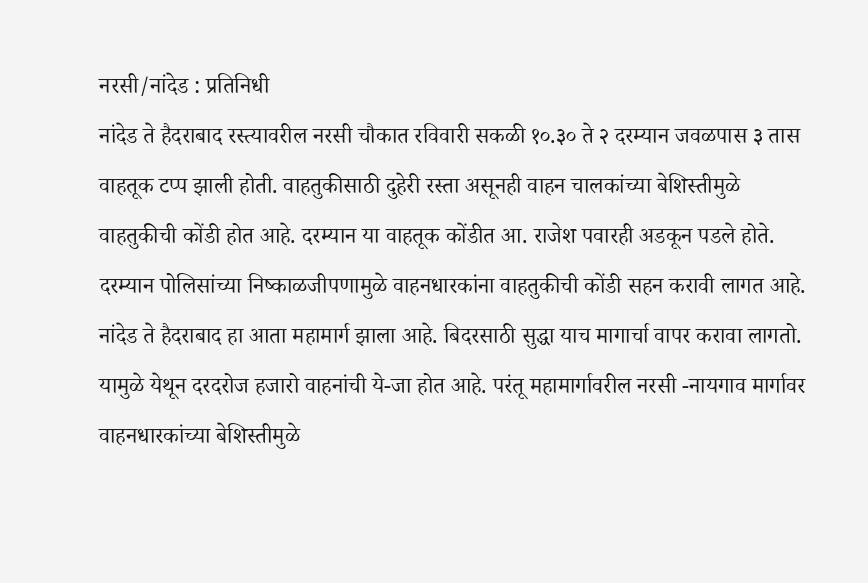नरसी/नांदेड : प्रतिनिधी
नांदेड ते हैदराबाद रस्त्यावरील नरसी चौकात रविवारी सकळी १०.३० ते २ दरम्यान जवळपास ३ तास वाहतूक टप्प झाली होती. वाहतुकीसाठी दुहेरी रस्ता असूनही वाहन चालकांच्या बेशिस्तीमुळे वाहतुकीची कोंडी होत आहे. दरम्यान या वाहतूक कोंडीत आ. राजेश पवारही अडकून पडले होते. दरम्यान पोलिसांच्या निष्काळजीपणामुळे वाहनधारकांना वाहतुकीची कोंडी सहन करावी लागत आहे.
नांदेड ते हैदराबाद हा आता महामार्ग झाला आहे. बिदरसाठी सुद्धा याच मागार्चा वापर करावा लागतो. यामुळे येथून दरदरोज हजारो वाहनांची ये-जा होत आहे. परंतू महामार्गावरील नरसी -नायगाव मार्गावर वाहनधारकांच्या बेशिस्तीमुळे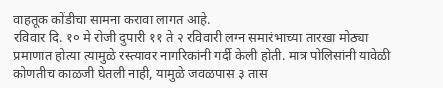वाहतूक कोंडीचा सामना करावा लागत आहे.
रविवार दि. १० मे रोजी दुपारी ११ ते २ रविवारी लग्न समारंभाच्या तारखा मोठ्या प्रमाणात होत्या त्यामुळे रस्त्यावर नागरिकांनी गर्दी केली होती. मात्र पोलिसांनी यावेळी कोणतीच काळजी घेतली नाही, यामुळे जवळपास ३ तास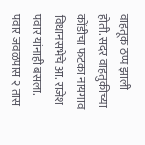वाहतूक ठप्प झाली होती. सदर वाहतुकीच्या कोंडीचा फटका नायगाव विधानसभेचे आ. राजेश पवार यांनाही बसला. पवार जवळपास २ तास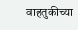वाहतुकीच्या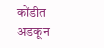कोंडीत अडकून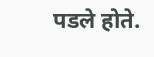पडले होते.